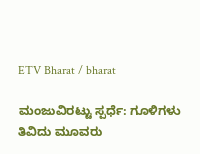ETV Bharat / bharat

ಮಂಜುವಿರಟ್ಟು ಸ್ಪರ್ಧೆ: ಗೂಳಿಗಳು ತಿವಿದು ಮೂವರು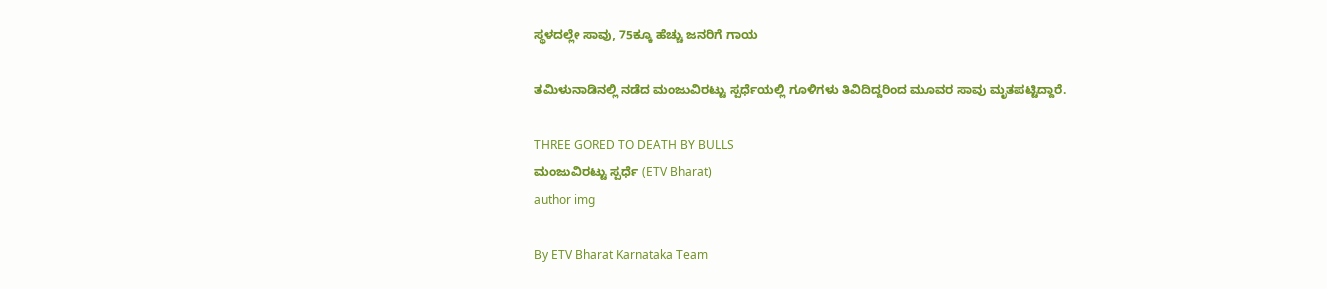ಸ್ಥಳದಲ್ಲೇ ಸಾವು, 75ಕ್ಕೂ ಹೆಚ್ಚು ಜನರಿಗೆ ಗಾಯ

ತಮಿಳುನಾಡಿನಲ್ಲಿ ನಡೆದ ಮಂಜುವಿರಟ್ಟು ಸ್ಪರ್ಧೆಯಲ್ಲಿ ಗೂಳಿಗಳು ತಿವಿದಿದ್ದರಿಂದ ಮೂವರ ಸಾವು ಮೃತಪಟ್ಟಿದ್ದಾರೆ.

THREE GORED TO DEATH BY BULLS
ಮಂಜುವಿರಟ್ಟು ಸ್ಪರ್ಧೆ (ETV Bharat)
author img

By ETV Bharat Karnataka Team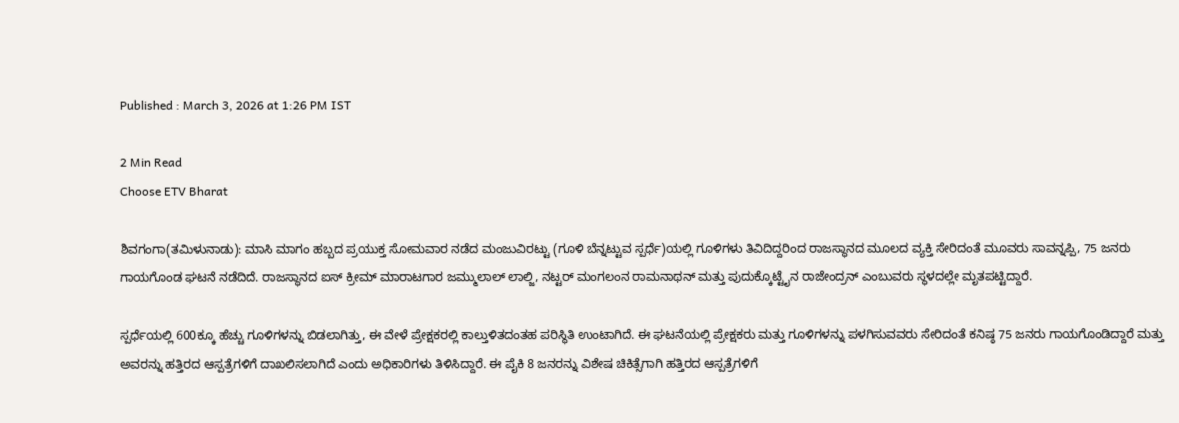Published : March 3, 2026 at 1:26 PM IST

2 Min Read
Choose ETV Bharat

ಶಿವಗಂಗಾ(ತಮಿಳುನಾಡು): ಮಾಸಿ ಮಾಗಂ ಹಬ್ಬದ ಪ್ರಯುಕ್ತ ಸೋಮವಾರ ನಡೆದ ಮಂಜುವಿರಟ್ಟು (ಗೂಳಿ ಬೆನ್ನಟ್ಟುವ ಸ್ಪರ್ಧೆ)ಯಲ್ಲಿ ಗೂಳಿಗಳು ತಿವಿದಿದ್ದರಿಂದ ರಾಜಸ್ಥಾನದ ಮೂಲದ ವ್ಯಕ್ತಿ ಸೇರಿದಂತೆ ಮೂವರು ಸಾವನ್ನಪ್ಪಿ, 75 ಜನರು ಗಾಯಗೊಂಡ ಘಟನೆ ನಡೆದಿದೆ. ರಾಜಸ್ಥಾನದ ಐಸ್ ಕ್ರೀಮ್ ಮಾರಾಟಗಾರ ಜಮ್ಮುಲಾಲ್ ಲಾಲ್ಜಿ, ನಟ್ಟರ್ ಮಂಗಲಂನ ರಾಮನಾಥನ್ ಮತ್ತು ಪುದುಕ್ಕೊಟ್ಟೈನ ರಾಜೇಂದ್ರನ್ ಎಂಬುವರು ಸ್ಥಳದಲ್ಲೇ ಮೃತಪಟ್ಟಿದ್ದಾರೆ.

ಸ್ಪರ್ಧೆಯಲ್ಲಿ 600ಕ್ಕೂ ಹೆಚ್ಚು ಗೂಳಿಗಳನ್ನು ಬಿಡಲಾಗಿತ್ತು, ಈ ವೇಳೆ ಪ್ರೇಕ್ಷಕರಲ್ಲಿ ಕಾಲ್ತುಳಿತದಂತಹ ಪರಿಸ್ಥಿತಿ ಉಂಟಾಗಿದೆ. ಈ ಘಟನೆಯಲ್ಲಿ ಪ್ರೇಕ್ಷಕರು ಮತ್ತು ಗೂಳಿಗಳನ್ನು ಪಳಗಿಸುವವರು ಸೇರಿದಂತೆ ಕನಿಷ್ಠ 75 ಜನರು ಗಾಯಗೊಂಡಿದ್ದಾರೆ ಮತ್ತು ಅವರನ್ನು ಹತ್ತಿರದ ಆಸ್ಪತ್ರೆಗಳಿಗೆ ದಾಖಲಿಸಲಾಗಿದೆ ಎಂದು ಅಧಿಕಾರಿಗಳು ತಿಳಿಸಿದ್ದಾರೆ. ಈ ಪೈಕಿ 8 ಜನರನ್ನು ವಿಶೇಷ ಚಿಕಿತ್ಸೆಗಾಗಿ ಹತ್ತಿರದ ಆಸ್ಪತ್ರೆಗಳಿಗೆ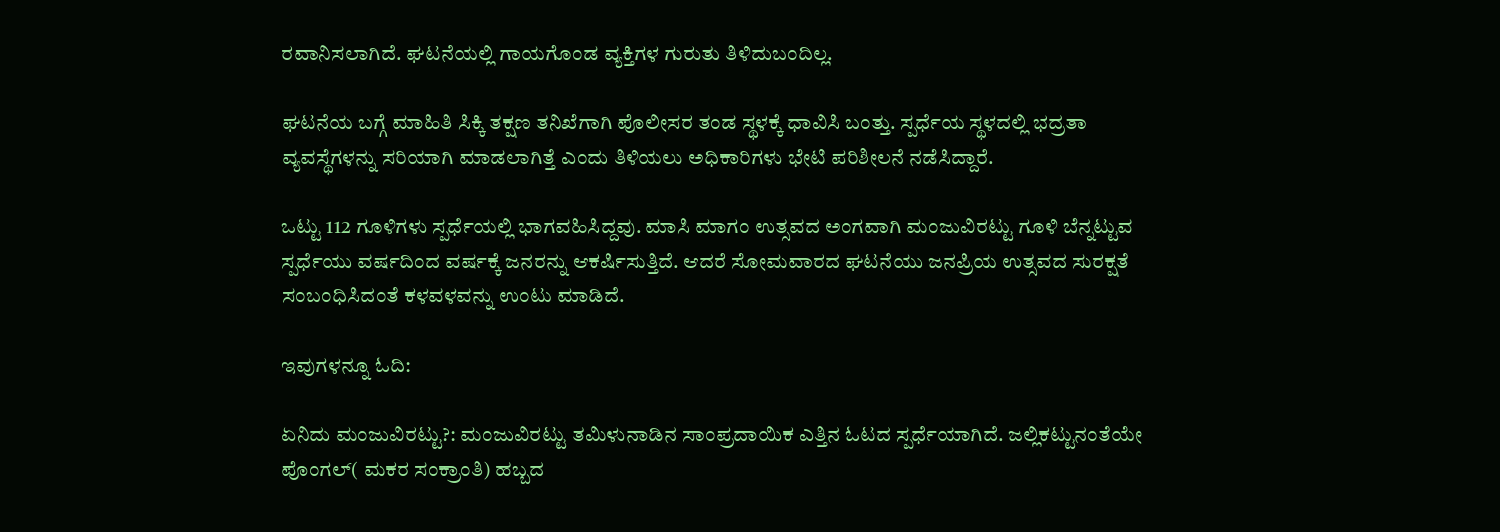ರವಾನಿಸಲಾಗಿದೆ. ಘಟನೆಯಲ್ಲಿ ಗಾಯಗೊಂಡ ವ್ಯಕ್ತಿಗಳ ಗುರುತು ತಿಳಿದುಬಂದಿಲ್ಲ.

ಘಟನೆಯ ಬಗ್ಗೆ ಮಾಹಿತಿ ಸಿಕ್ಕಿ ತಕ್ಷಣ ತನಿಖೆಗಾಗಿ ಪೊಲೀಸರ ತಂಡ ಸ್ಥಳಕ್ಕೆ ಧಾವಿಸಿ ಬಂತ್ತು. ಸ್ಪರ್ಧೆಯ ಸ್ಥಳದಲ್ಲಿ ಭದ್ರತಾ ವ್ಯವಸ್ಥೆಗಳನ್ನು ಸರಿಯಾಗಿ ಮಾಡಲಾಗಿತ್ತೆ ಎಂದು ತಿಳಿಯಲು ಅಧಿಕಾರಿಗಳು ಭೇಟಿ ಪರಿಶೀಲನೆ ನಡೆಸಿದ್ದಾರೆ.

ಒಟ್ಟು 112 ಗೂಳಿಗಳು ಸ್ಪರ್ಧೆಯಲ್ಲಿ ಭಾಗವಹಿಸಿದ್ದವು. ಮಾಸಿ ಮಾಗಂ ಉತ್ಸವದ ಅಂಗವಾಗಿ ಮಂಜುವಿರಟ್ಟು ಗೂಳಿ ಬೆನ್ನಟ್ಟುವ ಸ್ಪರ್ಧೆಯು ವರ್ಷದಿಂದ ವರ್ಷಕ್ಕೆ ಜನರನ್ನು ಆಕರ್ಷಿಸುತ್ತಿದೆ. ಆದರೆ ಸೋಮವಾರದ ಘಟನೆಯು ಜನಪ್ರಿಯ ಉತ್ಸವದ ಸುರಕ್ಷತೆ ಸಂಬಂಧಿಸಿದಂತೆ ಕಳವಳವನ್ನು ಉಂಟು ಮಾಡಿದೆ.

ಇವುಗಳನ್ನೂ ಓದಿ:

ಏನಿದು ಮಂಜುವಿರಟ್ಟು?: ಮಂಜುವಿರಟ್ಟು ತಮಿಳುನಾಡಿನ ಸಾಂಪ್ರದಾಯಿಕ ಎತ್ತಿನ ಓಟದ ಸ್ಪರ್ಧೆಯಾಗಿದೆ. ಜಲ್ಲಿಕಟ್ಟುನಂತೆಯೇ ಪೊಂಗಲ್( ಮಕರ ಸಂಕ್ರಾಂತಿ) ಹಬ್ಬದ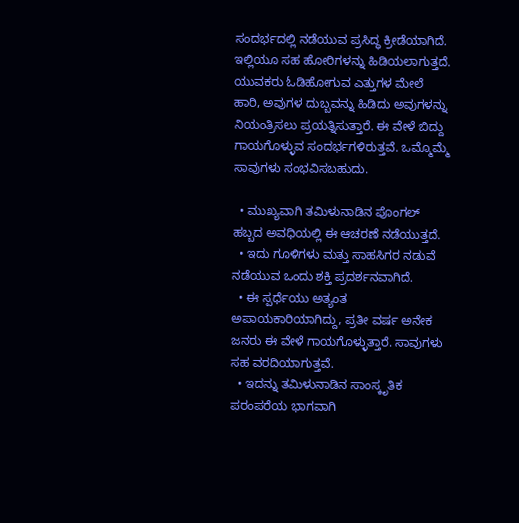ಸಂದರ್ಭದಲ್ಲಿ ನಡೆಯುವ ಪ್ರಸಿದ್ಧ ಕ್ರೀಡೆಯಾಗಿದೆ. ಇಲ್ಲಿಯೂ ಸಹ ಹೋರಿಗಳನ್ನು ಹಿಡಿಯಲಾಗುತ್ತದೆ. ಯುವಕರು ಓಡಿಹೋಗುವ ಎತ್ತುಗಳ ಮೇಲೆ ಹಾರಿ, ಅವುಗಳ ದುಬ್ಬವನ್ನು ಹಿಡಿದು ಅವುಗಳನ್ನು ನಿಯಂತ್ರಿಸಲು ಪ್ರಯತ್ನಿಸುತ್ತಾರೆ. ಈ ವೇಳೆ ಬಿದ್ದು ಗಾಯಗೊಳ್ಳುವ ಸಂದರ್ಭಗಳಿರುತ್ತವೆ. ಒಮ್ಮೊಮ್ಮೆ ಸಾವುಗಳು ಸಂಭವಿಸಬಹುದು.

  • ಮುಖ್ಯವಾಗಿ ತಮಿಳುನಾಡಿನ ಪೊಂಗಲ್ ಹಬ್ಬದ ಅವಧಿಯಲ್ಲಿ ಈ ಆಚರಣೆ ನಡೆಯುತ್ತದೆ.
  • ಇದು ಗೂಳಿಗಳು ಮತ್ತು ಸಾಹಸಿಗರ ನಡುವೆ ನಡೆಯುವ ಒಂದು ಶಕ್ತಿ ಪ್ರದರ್ಶನವಾಗಿದೆ.
  • ಈ ಸ್ಪರ್ಧೆಯು ಅತ್ಯಂತ ಅಪಾಯಕಾರಿಯಾಗಿದ್ದು, ಪ್ರತೀ ವರ್ಷ ಅನೇಕ ಜನರು ಈ ವೇಳೆ ಗಾಯಗೊಳ್ಳುತ್ತಾರೆ. ಸಾವುಗಳು ಸಹ ವರದಿಯಾಗುತ್ತವೆ.
  • ಇದನ್ನು ತಮಿಳುನಾಡಿನ ಸಾಂಸ್ಕೃತಿಕ ಪರಂಪರೆಯ ಭಾಗವಾಗಿ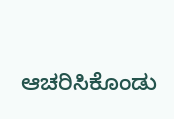ಆಚರಿಸಿಕೊಂಡು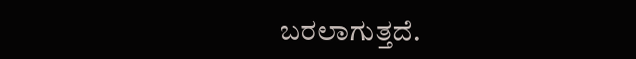ಬರಲಾಗುತ್ತದೆ.